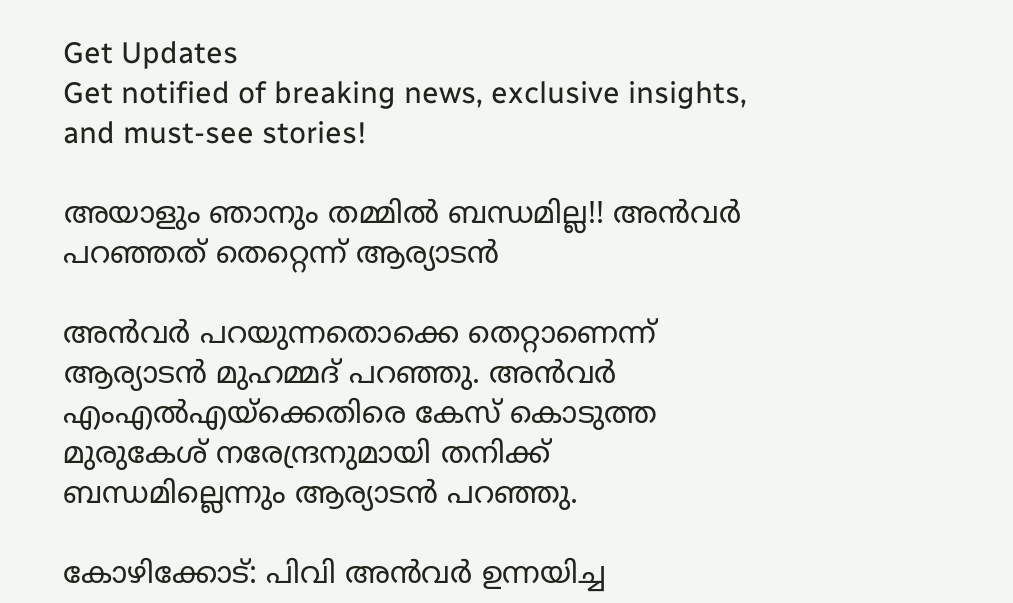Get Updates
Get notified of breaking news, exclusive insights, and must-see stories!

അയാളും ഞാനും തമ്മിൽ ബന്ധമില്ല!! അൻവർ പറഞ്ഞത് തെറ്റെന്ന് ആര്യാടൻ

അൻവർ പറയുന്നതൊക്കെ തെറ്റാണെന്ന് ആര്യാടൻ മുഹമ്മദ് പറഞ്ഞു. അൻവർ എംഎൽഎയ്ക്കെതിരെ കേസ് കൊടുത്ത മുരുകേശ് നരേന്ദ്രനുമായി തനിക്ക് ബന്ധമില്ലെന്നും ആര്യാടൻ പറഞ്ഞു.

കോഴിക്കോട്: പിവി അൻവർ ഉന്നയിച്ച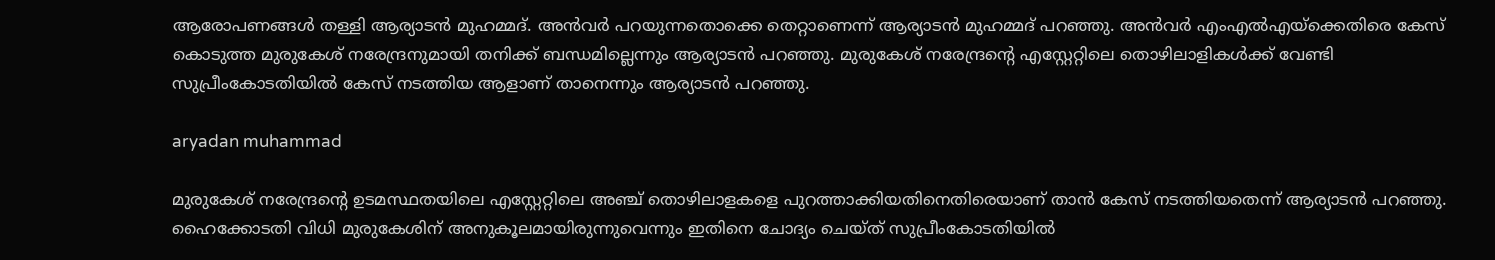ആരോപണങ്ങൾ തള്ളി ആര്യാടൻ മുഹമ്മദ്. അൻവർ പറയുന്നതൊക്കെ തെറ്റാണെന്ന് ആര്യാടൻ മുഹമ്മദ് പറഞ്ഞു. അൻവർ എംഎൽഎയ്ക്കെതിരെ കേസ് കൊടുത്ത മുരുകേശ് നരേന്ദ്രനുമായി തനിക്ക് ബന്ധമില്ലെന്നും ആര്യാടൻ പറഞ്ഞു. മുരുകേശ് നരേന്ദ്രന്റെ എസ്റ്റേറ്റിലെ തൊഴിലാളികൾക്ക് വേണ്ടി സുപ്രീംകോടതിയിൽ കേസ് നടത്തിയ ആളാണ് താനെന്നും ആര്യാടൻ പറഞ്ഞു.

aryadan muhammad

മുരുകേശ് നരേന്ദ്രന്റെ ഉടമസ്ഥതയിലെ എസ്റ്റേറ്റിലെ അഞ്ച് തൊഴിലാളകളെ പുറത്താക്കിയതിനെതിരെയാണ് താൻ കേസ് നടത്തിയതെന്ന് ആര്യാടൻ പറഞ്ഞു. ഹൈക്കോടതി വിധി മുരുകേശിന് അനുകൂലമായിരുന്നുവെന്നും ഇതിനെ ചോദ്യം ചെയ്ത് സുപ്രീംകോടതിയിൽ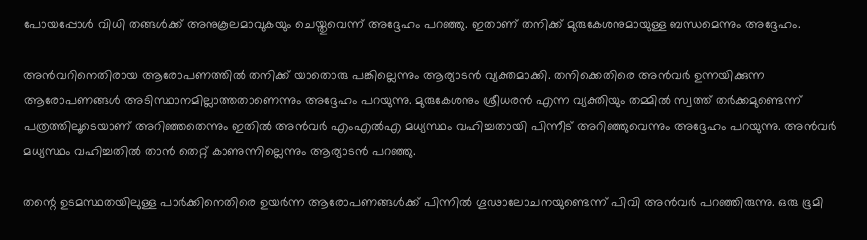പോയപ്പോൾ വിധി തങ്ങൾക്ക് അനുകൂലമാവുകയും ചെയ്തുവെന്ന് അദ്ദേഹം പറഞ്ഞു. ഇതാണ് തനിക്ക് മുരുകേശനുമായുള്ള ബന്ധമെന്നും അദ്ദേഹം.

അൻവറിനെതിരായ ആരോപണത്തിൽ തനിക്ക് യാതൊരു പങ്കില്ലെന്നും ആര്യാടൻ വ്യക്തമാക്കി. തനിക്കെതിരെ അൻവർ ഉന്നയിക്കുന്ന ആരോപണങ്ങൾ അടിസ്ഥാനമില്ലാത്തതാണെന്നും അദ്ദേഹം പറയുന്നു. മുരുകേശനും ശ്രീധരൻ എന്ന വ്യക്തിയും തമ്മിൽ സ്വത്ത് തർക്കമുണ്ടെന്ന് പത്രത്തിലൂടെയാണ് അറിഞ്ഞതെന്നും ഇതിൽ അൻവർ എംഎൽഎ മധ്യസ്ഥം വഹിച്ചതായി പിന്നീട് അറിഞ്ഞുവെന്നും അദ്ദേഹം പറയുന്നു. അൻവർ മധ്യസ്ഥം വഹിച്ചതിൽ താൻ തെറ്റ് കാണുന്നില്ലെന്നും ആര്യാടൻ പറഞ്ഞു.

തന്റെ ഉടമസ്ഥതയിലുള്ള പാർക്കിനെതിരെ ഉയർന്ന ആരോപണങ്ങള്‍ക്ക് പിന്നിൽ ഗൂഢാലോചനയുണ്ടെന്ന് പിവി അൻവർ പറഞ്ഞിരുന്നു. ഒരു ഭൂമി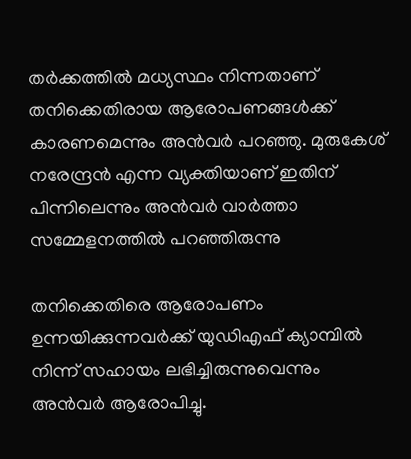തർക്കത്തിൽ മധ്യസ്ഥം നിന്നതാണ് തനിക്കെതിരായ ആരോപണങ്ങൾക്ക് കാരണമെന്നും അൻവർ പറഞ്ഞു. മുരുകേശ് നരേന്ദ്രൻ എന്ന വ്യക്തിയാണ് ഇതിന് പിന്നിലെന്നും അൻവർ വാർത്താ സമ്മേളനത്തിൽ പറഞ്ഞിരുന്നു

തനിക്കെതിരെ ആരോപണം ഉന്നയിക്കുന്നവർക്ക് യുഡിഎഫ് ക്യാമ്പിൽ നിന്ന് സഹായം ലഭിച്ചിരുന്നുവെന്നും അൻവര്‍ ആരോപിച്ചു.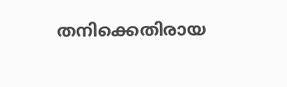തനിക്കെതിരായ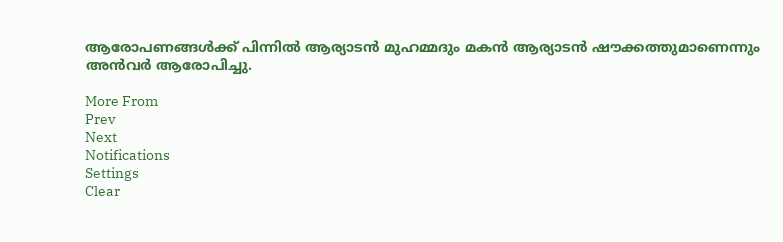ആരോപണങ്ങൾക്ക് പിന്നിൽ ആര്യാടൻ മുഹമ്മദും മകൻ ആര്യാടൻ ഷൗക്കത്തുമാണെന്നും അൻവർ ആരോപിച്ചു.

More From
Prev
Next
Notifications
Settings
Clear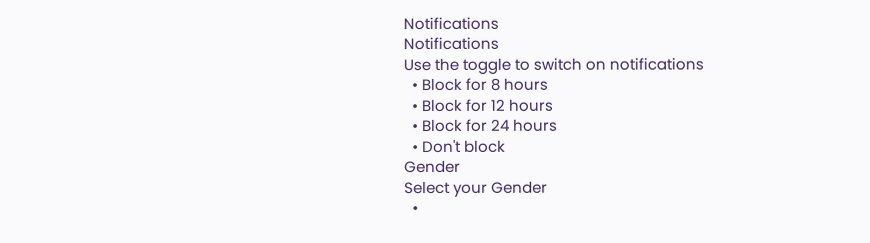Notifications
Notifications
Use the toggle to switch on notifications
  • Block for 8 hours
  • Block for 12 hours
  • Block for 24 hours
  • Don't block
Gender
Select your Gender
  •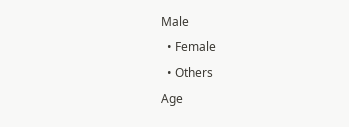Male
  • Female
  • Others
Age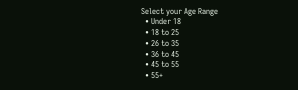Select your Age Range
  • Under 18
  • 18 to 25
  • 26 to 35
  • 36 to 45
  • 45 to 55
  • 55+